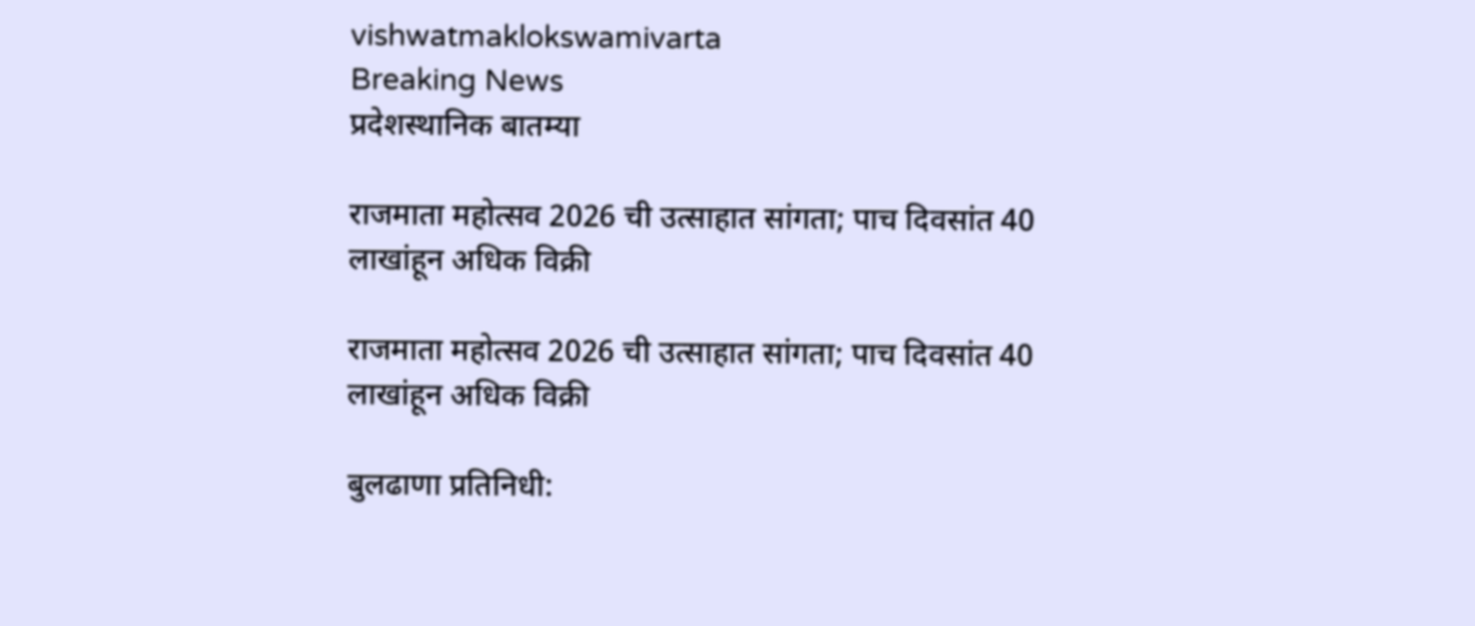vishwatmaklokswamivarta
Breaking News
प्रदेशस्थानिक बातम्या

राजमाता महोत्सव 2026 ची उत्साहात सांगता; पाच दिवसांत 40 लाखांहून अधिक विक्री

राजमाता महोत्सव 2026 ची उत्साहात सांगता; पाच दिवसांत 40 लाखांहून अधिक विक्री

बुलढाणा प्रतिनिधी: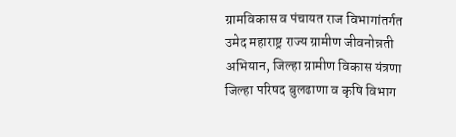ग्रामविकास व पंचायत राज विभागांतर्गत उमेद महाराष्ट्र राज्य ग्रामीण जीवनोन्नती अभियान, जिल्हा ग्रामीण विकास यंत्रणा जिल्हा परिषद बुलढाणा व कृषि विभाग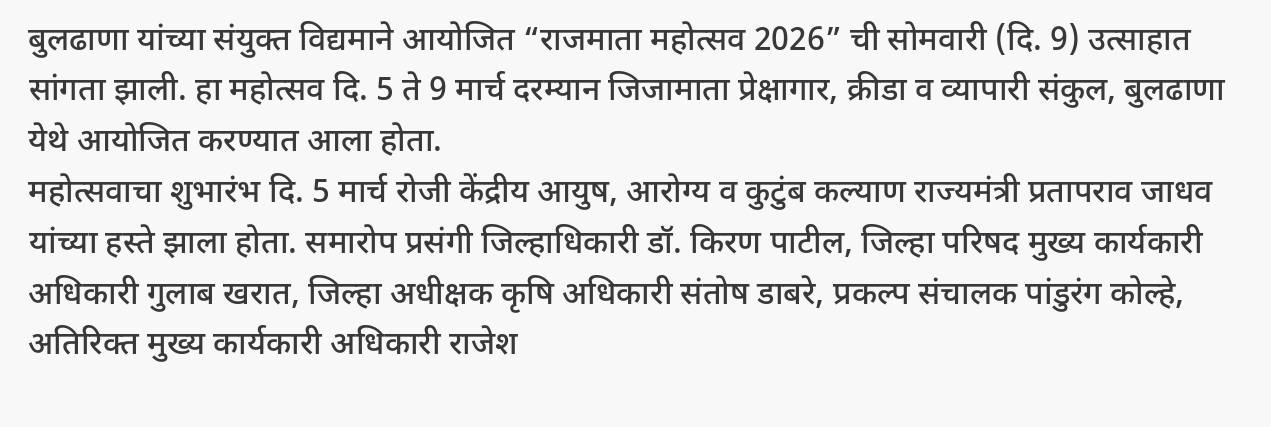बुलढाणा यांच्या संयुक्त विद्यमाने आयोजित “राजमाता महोत्सव 2026” ची सोमवारी (दि. 9) उत्साहात सांगता झाली. हा महोत्सव दि. 5 ते 9 मार्च दरम्यान जिजामाता प्रेक्षागार, क्रीडा व व्यापारी संकुल, बुलढाणा येथे आयोजित करण्यात आला होता.
महोत्सवाचा शुभारंभ दि. 5 मार्च रोजी केंद्रीय आयुष, आरोग्य व कुटुंब कल्याण राज्यमंत्री प्रतापराव जाधव यांच्या हस्ते झाला होता. समारोप प्रसंगी जिल्हाधिकारी डॉ. किरण पाटील, जिल्हा परिषद मुख्य कार्यकारी अधिकारी गुलाब खरात, जिल्हा अधीक्षक कृषि अधिकारी संतोष डाबरे, प्रकल्प संचालक पांडुरंग कोल्हे, अतिरिक्त मुख्य कार्यकारी अधिकारी राजेश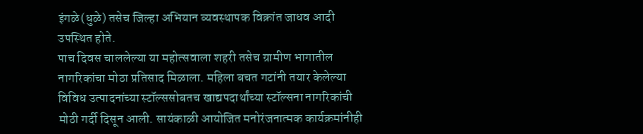इंगळे(धुळे) तसेच जिल्हा अभियान व्यवस्थापक विक्रांत जाधव आदी उपस्थित होते.
पाच दिवस चाललेल्या या महोत्सवाला शहरी तसेच ग्रामीण भागातील नागरिकांचा मोठा प्रतिसाद मिळाला. महिला बचत गटांनी तयार केलेल्या विविध उत्पादनांच्या स्टॉल्ससोबतच खाद्यपदार्थांच्या स्टॉल्सना नागरिकांची मोठी गर्दी दिसून आली. सायंकाळी आयोजित मनोरंजनात्मक कार्यक्रमांनीही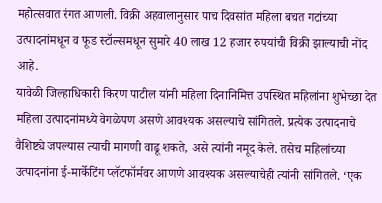महोत्सवात रंगत आणली. विक्री अहवालानुसार पाच दिवसांत महिला बचत गटांच्या उत्पादनांमधून व फूड स्टॉल्समधून सुमारे 40 लाख 12 हजार रुपयांची विक्री झाल्याची नोंद आहे.
यावेळी जिल्हाधिकारी किरण पाटील यांनी महिला दिनानिमित्त उपस्थित महिलांना शुभेच्छा देत महिला उत्पादनांमध्ये वेगळेपण असणे आवश्यक असल्याचे सांगितले. प्रत्येक उत्पादनाचे वैशिष्ट्ये जपल्यास त्याची मागणी वाढू शकते, असे त्यांनी नमूद केले. तसेच महिलांच्या उत्पादनांना ई-मार्केटिंग प्लॅटफॉर्मवर आणणे आवश्यक असल्याचेही त्यांनी सांगितले. ‘एक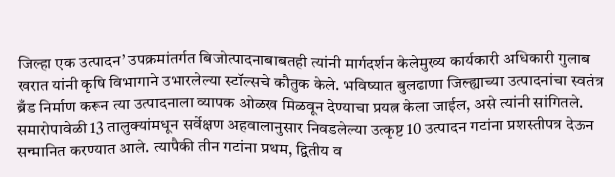जिल्हा एक उत्पादन’ उपक्रमांतर्गत बिजोत्पादनाबाबतही त्यांनी मार्गदर्शन केलेमुख्य कार्यकारी अधिकारी गुलाब खरात यांनी कृषि विभागाने उभारलेल्या स्टॉल्सचे कौतुक केले. भविष्यात बुलढाणा जिल्ह्याच्या उत्पादनांचा स्वतंत्र ब्रँड निर्माण करून त्या उत्पादनाला व्यापक ओळख मिळवून देण्याचा प्रयत्न केला जाईल, असे त्यांनी सांगितले.
समारोपावेळी 13 तालुक्यांमधून सर्वेक्षण अहवालानुसार निवडलेल्या उत्कृष्ट 10 उत्पादन गटांना प्रशस्तीपत्र देऊन सन्मानित करण्यात आले. त्यापैकी तीन गटांना प्रथम, द्वितीय व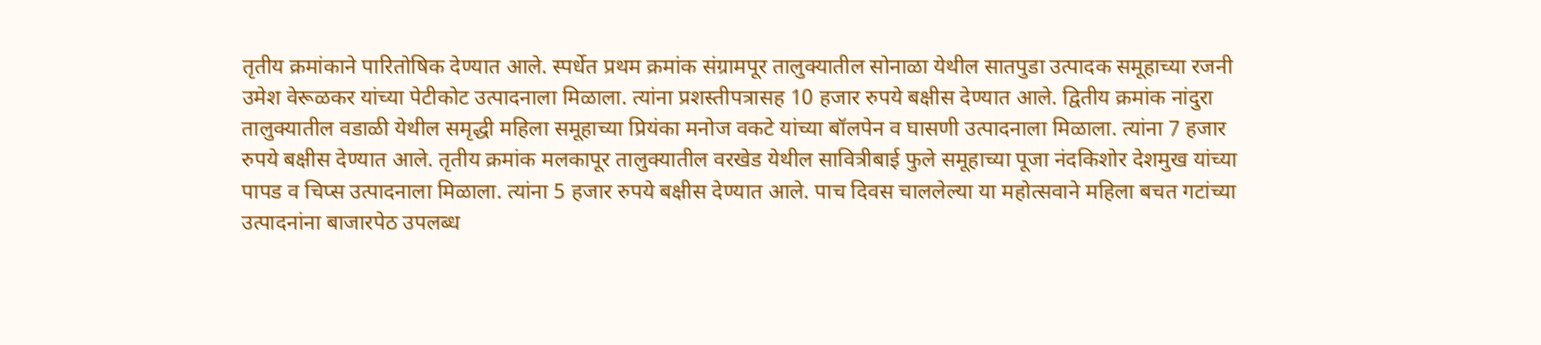तृतीय क्रमांकाने पारितोषिक देण्यात आले. स्पर्धेत प्रथम क्रमांक संग्रामपूर तालुक्यातील सोनाळा येथील सातपुडा उत्पादक समूहाच्या रजनी उमेश वेरूळकर यांच्या पेटीकोट उत्पादनाला मिळाला. त्यांना प्रशस्तीपत्रासह 10 हजार रुपये बक्षीस देण्यात आले. द्वितीय क्रमांक नांदुरा तालुक्यातील वडाळी येथील समृद्धी महिला समूहाच्या प्रियंका मनोज वकटे यांच्या बॉलपेन व घासणी उत्पादनाला मिळाला. त्यांना 7 हजार रुपये बक्षीस देण्यात आले. तृतीय क्रमांक मलकापूर तालुक्यातील वरखेड येथील सावित्रीबाई फुले समूहाच्या पूजा नंदकिशोर देशमुख यांच्या पापड व चिप्स उत्पादनाला मिळाला. त्यांना 5 हजार रुपये बक्षीस देण्यात आले. पाच दिवस चाललेल्या या महोत्सवाने महिला बचत गटांच्या उत्पादनांना बाजारपेठ उपलब्ध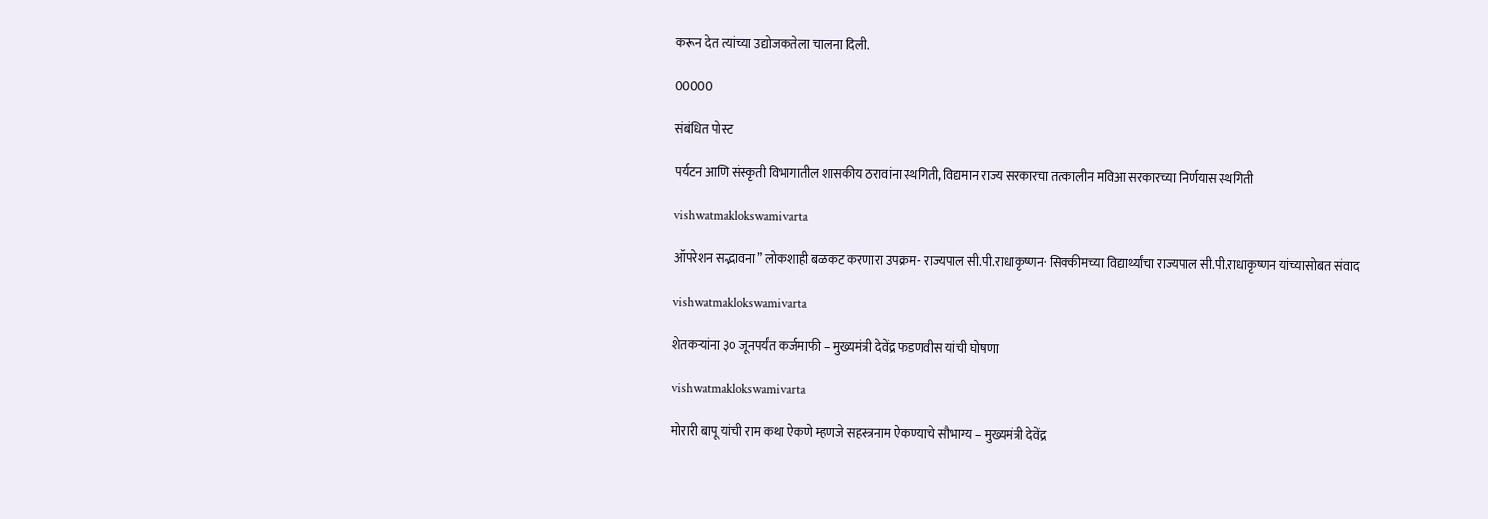करून देत त्यांच्या उद्योजकतेला चालना दिली.

00000

संबंधित पोस्ट

पर्यटन आणि संस्कृती विभागातील शासकीय ठरावांना स्थगिती, विद्यमान राज्य सरकारचा तत्कालीन मविआ सरकारच्या निर्णयास स्थगिती

vishwatmaklokswamivarta

ऑपरेशन सद्भावना” लोकशाही बळकट करणारा उपक्रम- राज्यपाल सी.पी.राधाकृष्णन· सिक्कीमच्या विद्यार्थ्यांचा राज्यपाल सी.पी.राधाकृष्णन यांच्यासोबत संवाद

vishwatmaklokswamivarta

शेतकऱ्यांना ३० जूनपर्यंत कर्जमाफी – मुख्यमंत्री देवेंद्र फडणवीस यांची घोषणा

vishwatmaklokswamivarta

मोरारी बापू यांची राम कथा ऐकणे म्हणजे सहस्त्रनाम ऐकण्याचे सौभाग्य – मुख्यमंत्री देवेंद्र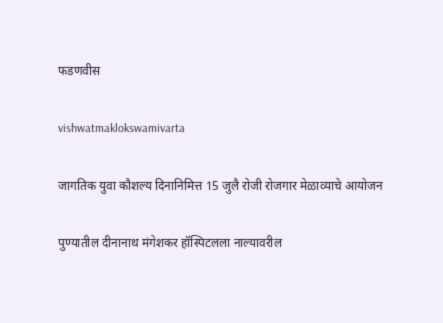फडणवीस

vishwatmaklokswamivarta

जागतिक युवा कौशल्य दिनानिमित्त 15 जुलै रोजी रोजगार मेळाव्याचे आयोजन

पुण्यातील दीनानाथ मंगेशकर हॉस्पिटलला नाल्यावरील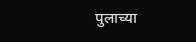पुलाच्या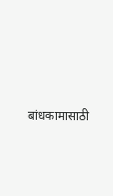बांधकामासाठी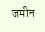जमीन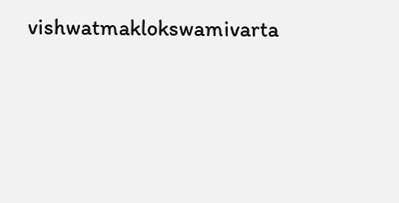vishwatmaklokswamivarta